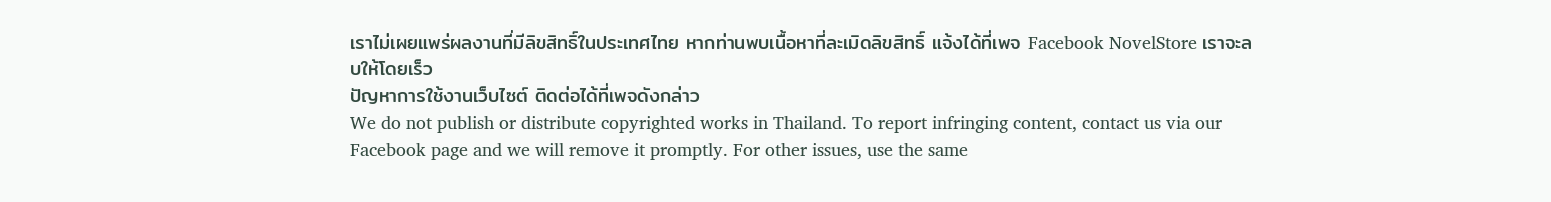เราไม่เผยแพร่ผลงานที่มีลิขสิทธิ์ในประเทศไทย หากท่านพบเนื้อหาที่ละเมิดลิขสิทธิ์ แจ้งได้ที่เพจ Facebook NovelStore เราจะลบให้โดยเร็ว
ปัญหาการใช้งานเว็บไซต์ ติดต่อได้ที่เพจดังกล่าว
We do not publish or distribute copyrighted works in Thailand. To report infringing content, contact us via our Facebook page and we will remove it promptly. For other issues, use the same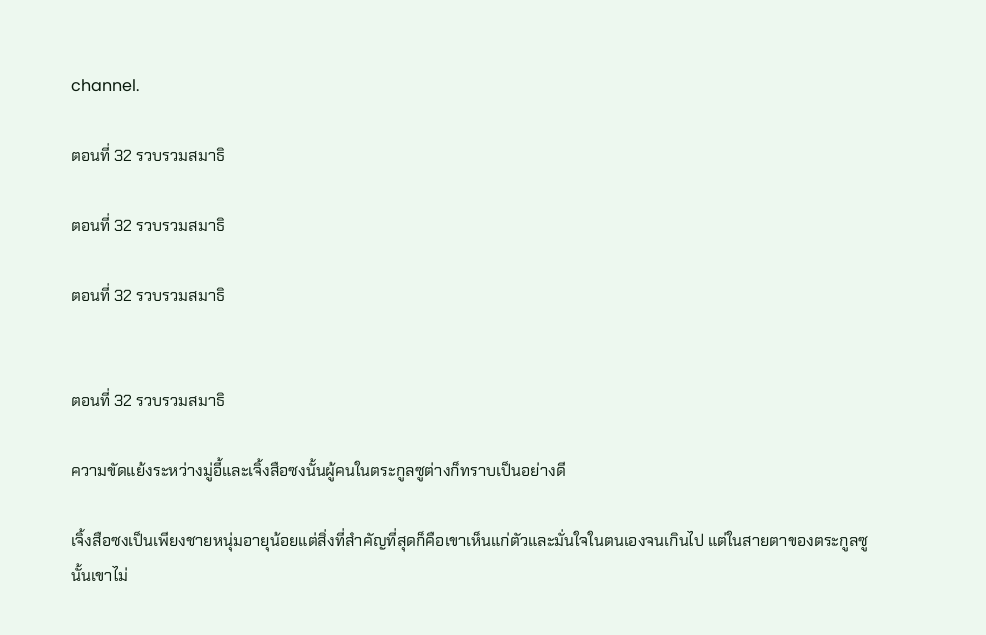channel.

ตอนที่ 32 รวบรวมสมาธิ

ตอนที่ 32 รวบรวมสมาธิ

ตอนที่ 32 รวบรวมสมาธิ


ตอนที่ 32 รวบรวมสมาธิ

ความขัดแย้งระหว่างมู่อี้และเจิ้งสือซงนั้นผู้คนในตระกูลซูต่างก็ทราบเป็นอย่างดี

เจิ้งสือซงเป็นเพียงชายหนุ่มอายุน้อยแต่สิ่งที่สำคัญที่สุดก็คือเขาเห็นแก่ตัวและมั่นใจในตนเองจนเกินไป แต่ในสายตาของตระกูลซูนั้นเขาไม่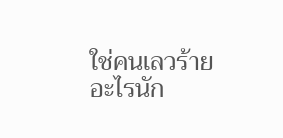ใช่คนเลวร้ายอะไรนัก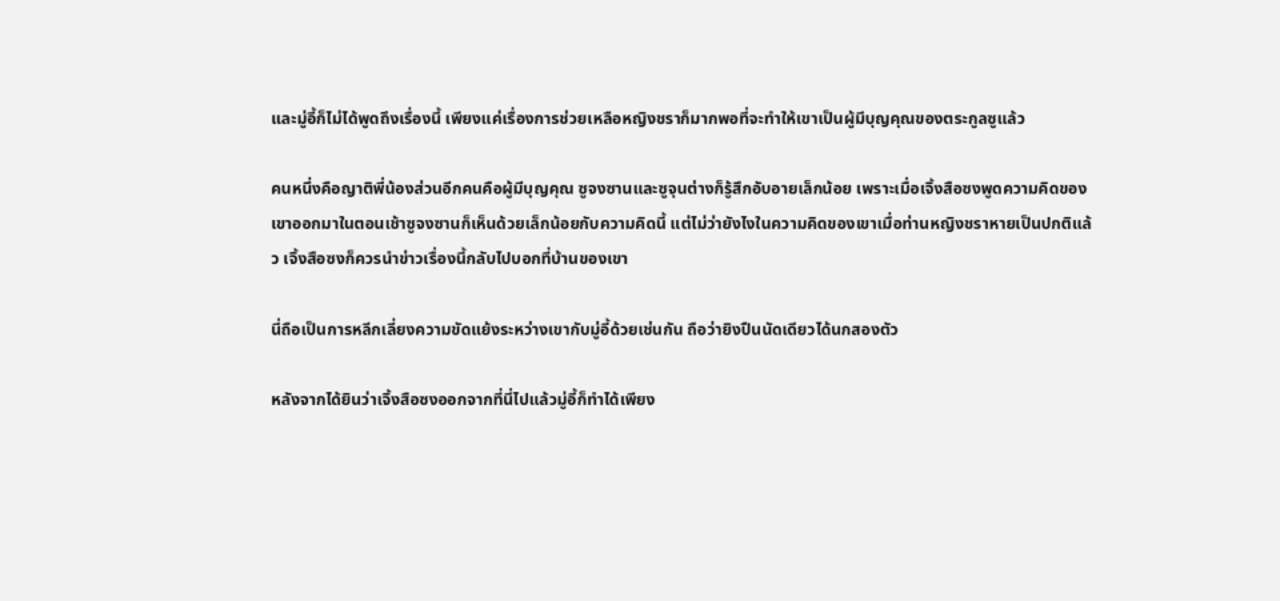และมู่อี้ก็ไม่ได้พูดถึงเรื่องนี้ เพียงแค่เรื่องการช่วยเหลือหญิงชราก็มากพอที่จะทำให้เขาเป็นผู้มีบุญคุณของตระกูลซูแล้ว

คนหนึ่งคือญาติพี่น้องส่วนอีกคนคือผู้มีบุญคุณ ซูจงซานและซูจุนต่างก็รู้สึกอับอายเล็กน้อย เพราะเมื่อเจิ้งสือซงพูดความคิดของเขาออกมาในตอนเช้าซูจงซานก็เห็นด้วยเล็กน้อยกับความคิดนี้ แต่ไม่ว่ายังไงในความคิดของเขาเมื่อท่านหญิงชราหายเป็นปกติแล้ว เจิ้งสือซงก็ควรนำข่าวเรื่องนี้กลับไปบอกที่บ้านของเขา

นี่ถือเป็นการหลีกเลี่ยงความขัดแย้งระหว่างเขากับมู่อี้ด้วยเช่นกัน ถือว่ายิงปืนนัดเดียวได้นกสองตัว

หลังจากได้ยินว่าเจิ้งสือซงออกจากที่นี่ไปแล้วมู่อี้ก็ทำได้เพียง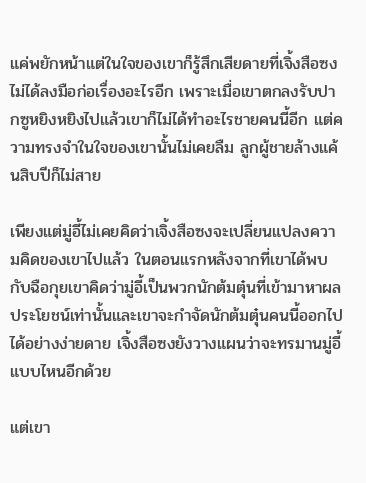แค่พยักหน้าแต่ในใจของเขาก็รู้สึกเสียดายที่เจิ้งสือซงไม่ได้ลงมือก่อเรื่องอะไรอีก เพราะเมื่อเขาตกลงรับปากซูหยิงหยิงไปแล้วเขาก็ไม่ได้ทำอะไรชายคนนี้อีก แต่ความทรงจำในใจของเขานั้นไม่เคยลืม ลูกผู้ชายล้างแค้นสิบปีก็ไม่สาย

เพียงแต่มู่อี้ไม่เคยคิดว่าเจิ้งสือซงจะเปลี่ยนแปลงความคิดของเขาไปแล้ว ในตอนแรกหลังจากที่เขาได้พบกับฉือกุยเขาคิดว่ามู่อี้เป็นพวกนักต้มตุ๋นที่เข้ามาหาผลประโยชน์เท่านั้นและเขาจะกำจัดนักต้มตุ๋นคนนี้ออกไปได้อย่างง่ายดาย เจิ้งสือซงยังวางแผนว่าจะทรมานมู่อี้แบบไหนอีกด้วย

แต่เขา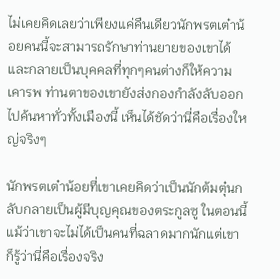ไม่เคยคิดเลยว่าเพียงแค่คืนเดียวนักพรตเต๋าน้อยคนนี้จะสามารถรักษาท่านยายของเขาได้และกลายเป็นบุคคลที่ทุกๆคนต่างก็ให้ความเคารพ ท่านตาของเขายังส่งกองกำลังลับออกไปค้นหาทั่วทั้งเมืองนี้ เห็นได้ชัดว่านี่คือเรื่องใหญ่จริงๆ

นักพรตเต๋าน้อยที่เขาเคยคิดว่าเป็นนักต้มตุ๋นกลับกลายเป็นผู้มีบุญคุณของตระกูลซู ในตอนนี้แม้ว่าเขาจะไม่ได้เป็นคนที่ฉลาดมากนักแต่เขาก็รู้ว่านี่คือเรื่องจริง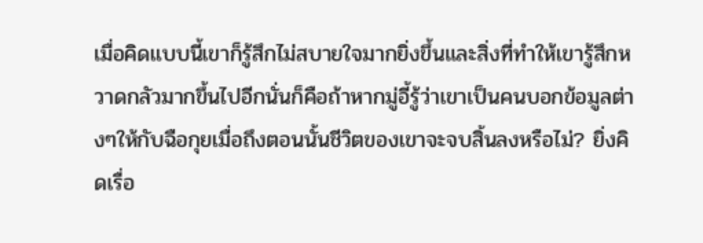เมื่อคิดแบบนี้เขาก็รู้สึกไม่สบายใจมากยิ่งขึ้นและสิ่งที่ทำให้เขารู้สึกหวาดกลัวมากขึ้นไปอีกนั่นก็คือถ้าหากมู่อี้รู้ว่าเขาเป็นคนบอกข้อมูลต่างๆให้กับฉือกุยเมื่อถึงตอนนั้นชีวิตของเขาจะจบสิ้นลงหรือไม่? ยิ่งคิดเรื่อ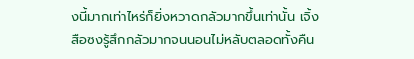งนี้มากเท่าไหร่ก็ยิ่งหวาดกลัวมากขึ้นเท่านั้น เจิ้งสือซงรู้สึกกลัวมากจนนอนไม่หลับตลอดทั้งคืน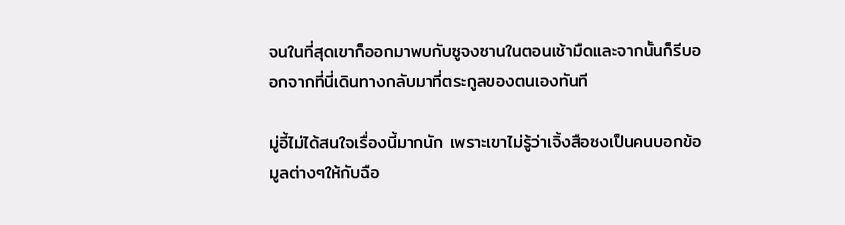จนในที่สุดเขาก็ออกมาพบกับซูจงซานในตอนเช้ามืดและจากนั้นก็รีบออกจากที่นี่เดินทางกลับมาที่ตระกูลของตนเองทันที

มู่อี้ไม่ได้สนใจเรื่องนี้มากนัก เพราะเขาไม่รู้ว่าเจิ้งสือซงเป็นคนบอกข้อมูลต่างๆให้กับฉือ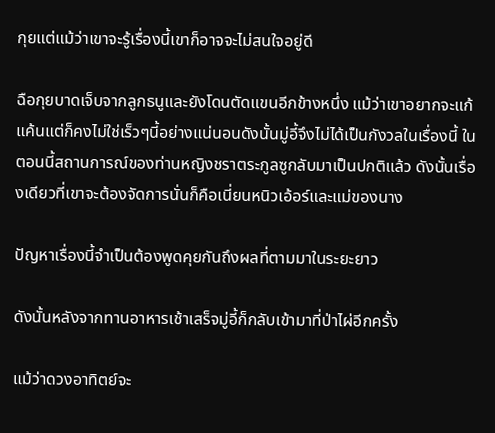กุยแต่แม้ว่าเขาจะรู้เรื่องนี้เขาก็อาจจะไม่สนใจอยู่ดี

ฉือกุยบาดเจ็บจากลูกธนูและยังโดนตัดแขนอีกข้างหนึ่ง แม้ว่าเขาอยากจะแก้แค้นแต่ก็คงไม่ใช่เร็วๆนี้อย่างแน่นอนดังนั้นมู่อี้จึงไม่ได้เป็นกังวลในเรื่องนี้ ในตอนนี้สถานการณ์ของท่านหญิงชราตระกูลซูกลับมาเป็นปกติแล้ว ดังนั้นเรื่องเดียวที่เขาจะต้องจัดการนั่นก็คือเนี่ยนหนิวเอ้อร์และแม่ของนาง

ปัญหาเรื่องนี้จำเป็นต้องพูดคุยกันถึงผลที่ตามมาในระยะยาว

ดังนั้นหลังจากทานอาหารเช้าเสร็จมู่อี้ก็กลับเข้ามาที่ป่าไผ่อีกครั้ง

แม้ว่าดวงอาทิตย์จะ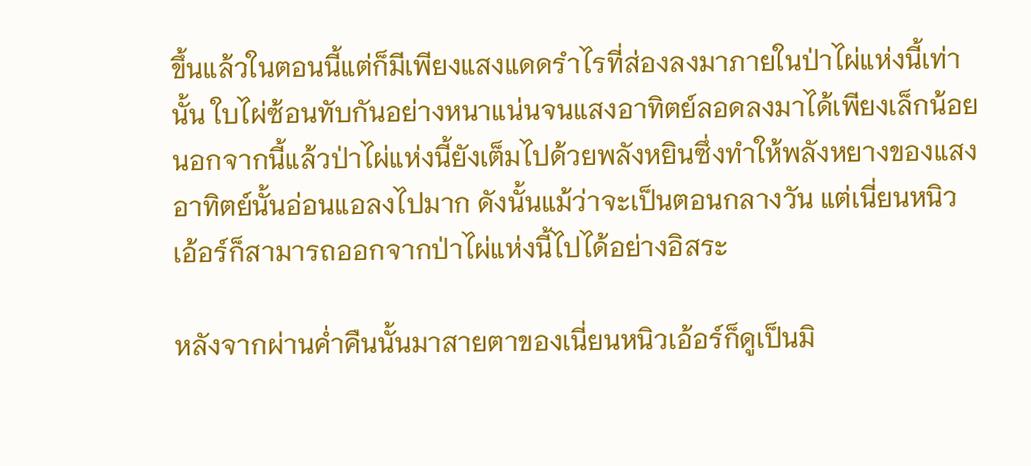ขึ้นแล้วในตอนนี้แต่ก็มีเพียงแสงแดดรำไรที่ส่องลงมาภายในป่าไผ่แห่งนี้เท่านั้น ใบไผ่ซ้อนทับกันอย่างหนาแน่นจนแสงอาทิตย์ลอดลงมาได้เพียงเล็กน้อย นอกจากนี้แล้วป่าไผ่แห่งนี้ยังเต็มไปด้วยพลังหยินซึ่งทำให้พลังหยางของแสงอาทิตย์นั้นอ่อนแอลงไปมาก ดังนั้นแม้ว่าจะเป็นตอนกลางวัน แต่เนี่ยนหนิวเอ้อร์ก็สามารถออกจากป่าไผ่แห่งนี้ไปได้อย่างอิสระ

หลังจากผ่านค่ำคืนนั้นมาสายตาของเนี่ยนหนิวเอ้อร์ก็ดูเป็นมิ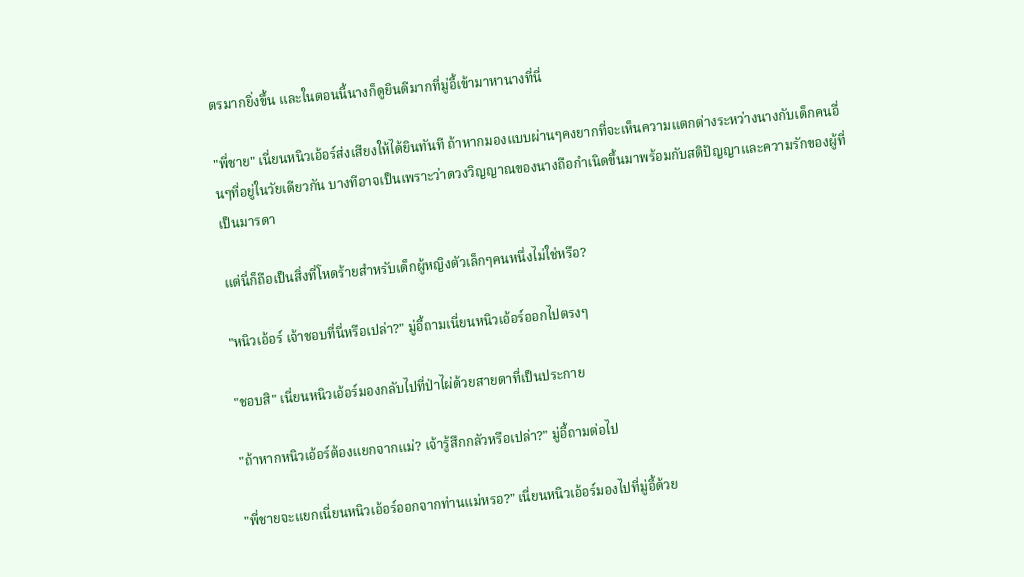ตรมากยิ่งขึ้น และในตอนนี้นางก็ดูยินดีมากที่มู่อี้เข้ามาหานางที่นี่

"พี่ชาย" เนี่ยนหนิวเอ้อร์ส่งเสียงให้ได้ยินทันที ถ้าหากมองแบบผ่านๆคงยากที่จะเห็นความแตกต่างระหว่างนางกับเด็กคนอื่นๆที่อยู่ในวัยเดียวกัน บางทีอาจเป็นเพราะว่าดวงวิญญาณของนางถือกำเนิดขึ้นมาพร้อมกับสติปัญญาและความรักของผู้ที่เป็นมารดา

แต่นี่ก็ถือเป็นสิ่งที่โหดร้ายสำหรับเด็กผู้หญิงตัวเล็กๆคนหนึ่งไม่ใช่หรือ?

"หนิวเอ้อร์ เจ้าชอบที่นี่หรือเปล่า?" มู่อี้ถามเนี่ยนหนิวเอ้อร์ออกไปตรงๆ

"ชอบสิ" เนี่ยนหนิวเอ้อร์มองกลับไปที่ป่าไผ่ด้วยสายตาที่เป็นประกาย

"ถ้าหากหนิวเอ้อร์ต้องแยกจากแม่? เจ้ารู้สึกกลัวหรือเปล่า?" มู่อี้ถามต่อไป

"พี่ชายจะแยกเนี่ยนหนิวเอ้อร์ออกจากท่านแม่หรอ?" เนี่ยนหนิวเอ้อร์มองไปที่มู่อี้ด้วย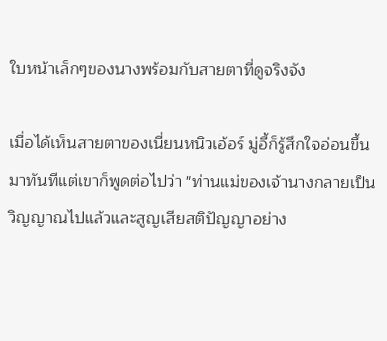ใบหน้าเล็กๆของนางพร้อมกับสายตาที่ดูจริงจัง

เมื่อได้เห็นสายตาของเนี่ยนหนิวเอ้อร์ มู่อี้ก็รู้สึกใจอ่อนขึ้นมาทันทีแต่เขาก็พูดต่อไปว่า "ท่านแม่ของเจ้านางกลายเป็นวิญญาณไปแล้วและสูญเสียสติปัญญาอย่าง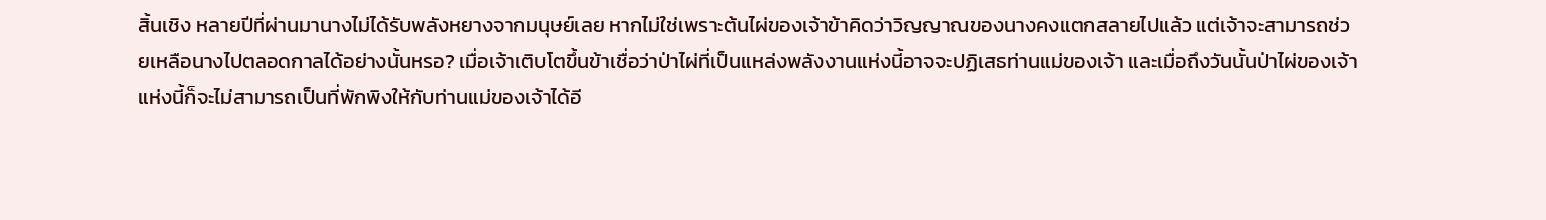สิ้นเชิง หลายปีที่ผ่านมานางไม่ได้รับพลังหยางจากมนุษย์เลย หากไม่ใช่เพราะต้นไผ่ของเจ้าข้าคิดว่าวิญญาณของนางคงแตกสลายไปแล้ว แต่เจ้าจะสามารถช่วยเหลือนางไปตลอดกาลได้อย่างนั้นหรอ? เมื่อเจ้าเติบโตขึ้นข้าเชื่อว่าป่าไผ่ที่เป็นแหล่งพลังงานแห่งนี้อาจจะปฏิเสธท่านแม่ของเจ้า และเมื่อถึงวันนั้นป่าไผ่ของเจ้าแห่งนี้ก็จะไม่สามารถเป็นที่พักพิงให้กับท่านแม่ของเจ้าได้อี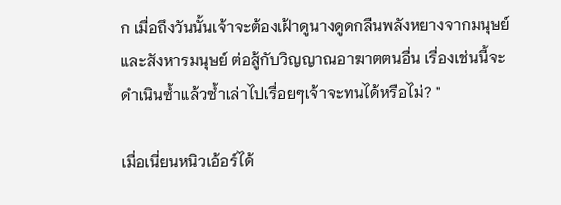ก เมื่อถึงวันนั้นเจ้าจะต้องเฝ้าดูนางดูดกลืนพลังหยางจากมนุษย์และสังหารมนุษย์ ต่อสู้กับวิญญาณอาฆาตตนอื่น เรื่องเช่นนี้จะดำเนินซ้ำแล้วซ้ำเล่าไปเรื่อยๆเจ้าจะทนได้หรือไม่? "

เมื่อเนี่ยนหนิวเอ้อร์ได้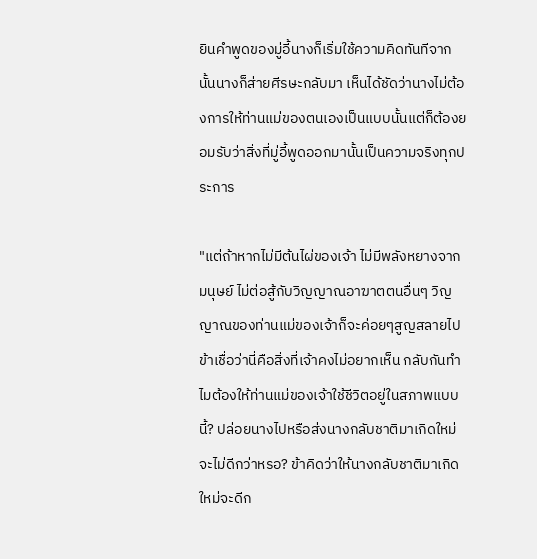ยินคำพูดของมู่อี้นางก็เริ่มใช้ความคิดทันทีจากนั้นนางก็ส่ายศีรษะกลับมา เห็นได้ชัดว่านางไม่ต้องการให้ท่านแม่ของตนเองเป็นแบบนั้นแต่ก็ต้องยอมรับว่าสิ่งที่มู่อี้พูดออกมานั้นเป็นความจริงทุกประการ

"แต่ถ้าหากไม่มีต้นไผ่ของเจ้า ไม่มีพลังหยางจากมนุษย์ ไม่ต่อสู้กับวิญญาณอาฆาตตนอื่นๆ วิญญาณของท่านแม่ของเจ้าก็จะค่อยๆสูญสลายไป ข้าเชื่อว่านี่คือสิ่งที่เจ้าคงไม่อยากเห็น กลับกันทำไมต้องให้ท่านแม่ของเจ้าใช้ชีวิตอยู่ในสภาพแบบนี้? ปล่อยนางไปหรือส่งนางกลับชาติมาเกิดใหม่จะไม่ดีกว่าหรอ? ข้าคิดว่าให้นางกลับชาติมาเกิดใหม่จะดีก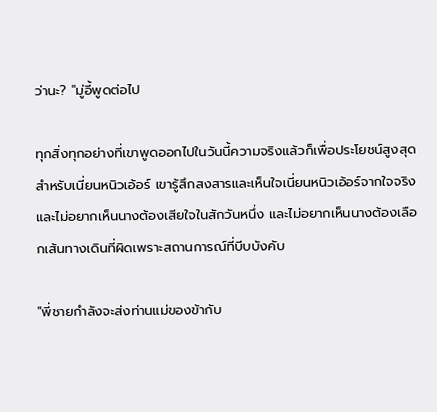ว่านะ? "มู่อี้พูดต่อไป

ทุกสิ่งทุกอย่างที่เขาพูดออกไปในวันนี้ความจริงแล้วก็เพื่อประโยชน์สูงสุดสำหรับเนี่ยนหนิวเอ้อร์ เขารู้สึกสงสารและเห็นใจเนี่ยนหนิวเอ้อร์จากใจจริงและไม่อยากเห็นนางต้องเสียใจในสักวันหนึ่ง และไม่อยากเห็นนางต้องเลือกเส้นทางเดินที่ผิดเพราะสถานการณ์ที่บีบบังคับ

"พี่ชายกำลังจะส่งท่านแม่ของข้ากับ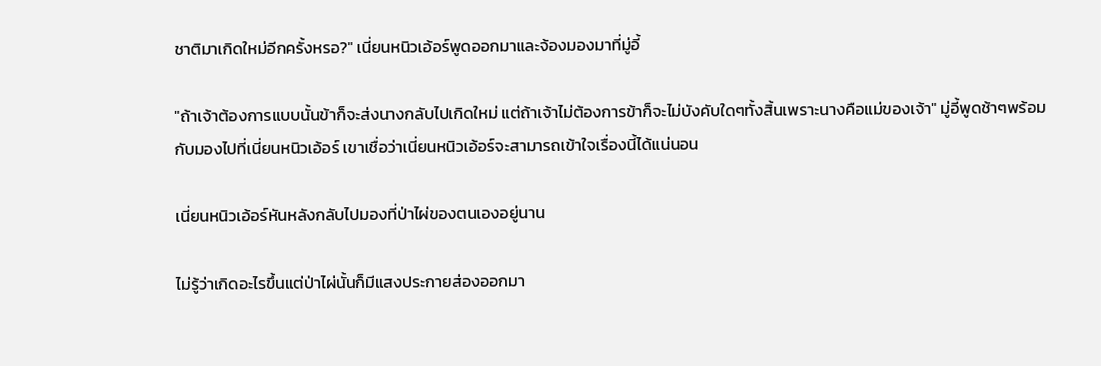ชาติมาเกิดใหม่อีกครั้งหรอ?" เนี่ยนหนิวเอ้อร์พูดออกมาและจ้องมองมาที่มู่อี้

"ถ้าเจ้าต้องการแบบนั้นข้าก็จะส่งนางกลับไปเกิดใหม่ แต่ถ้าเจ้าไม่ต้องการข้าก็จะไม่บังคับใดๆทั้งสิ้นเพราะนางคือแม่ของเจ้า" มู่อี้พูดช้าๆพร้อมกับมองไปที่เนี่ยนหนิวเอ้อร์ เขาเชื่อว่าเนี่ยนหนิวเอ้อร์จะสามารถเข้าใจเรื่องนี้ได้แน่นอน

เนี่ยนหนิวเอ้อร์หันหลังกลับไปมองที่ป่าไผ่ของตนเองอยู่นาน

ไม่รู้ว่าเกิดอะไรขึ้นแต่ป่าไผ่นั้นก็มีแสงประกายส่องออกมา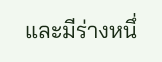และมีร่างหนึ่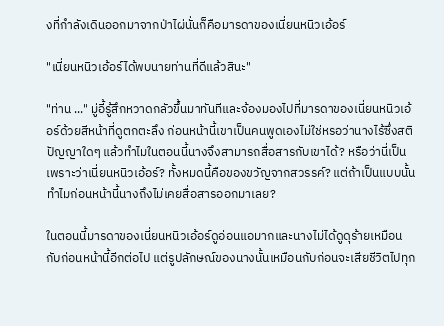งที่กำลังเดินออกมาจากป่าไผ่นั่นก็คือมารดาของเนี่ยนหนิวเอ้อร์

"เนี่ยนหนิวเอ้อร์ได้พบนายท่านที่ดีแล้วสินะ"

"ท่าน ..." มู่อี้รู้สึกหวาดกลัวขึ้นมาทันทีและจ้องมองไปที่มารดาของเนี่ยนหนิวเอ้อร์ด้วยสีหน้าที่ดูตกตะลึง ก่อนหน้านี้เขาเป็นคนพูดเองไม่ใช่หรอว่านางไร้ซึ่งสติปัญญาใดๆ แล้วทำไมในตอนนี้นางจึงสามารถสื่อสารกับเขาได้? หรือว่านี่เป็นเพราะว่าเนี่ยนหนิวเอ้อร์? ทั้งหมดนี้คือของขวัญจากสวรรค์? แต่ถ้าเป็นแบบนั้นทำไมก่อนหน้านี้นางถึงไม่เคยสื่อสารออกมาเลย?

ในตอนนี้มารดาของเนี่ยนหนิวเอ้อร์ดูอ่อนแอมากและนางไม่ได้ดูดุร้ายเหมือนกับก่อนหน้านี้อีกต่อไป แต่รูปลักษณ์ของนางนั้นเหมือนกับก่อนจะเสียชีวิตไปทุก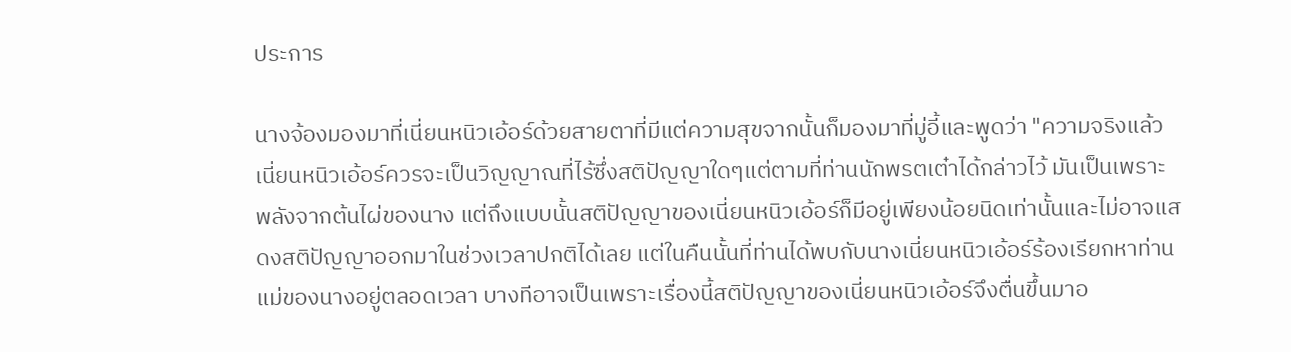ประการ

นางจ้องมองมาที่เนี่ยนหนิวเอ้อร์ด้วยสายตาที่มีแต่ความสุขจากนั้นก็มองมาที่มู่อี้และพูดว่า "ความจริงแล้วเนี่ยนหนิวเอ้อร์ควรจะเป็นวิญญาณที่ไร้ซึ่งสติปัญญาใดๆแต่ตามที่ท่านนักพรตเต๋าได้กล่าวไว้ มันเป็นเพราะพลังจากต้นไผ่ของนาง แต่ถึงแบบนั้นสติปัญญาของเนี่ยนหนิวเอ้อร์ก็มีอยู่เพียงน้อยนิดเท่านั้นและไม่อาจแสดงสติปัญญาออกมาในช่วงเวลาปกติได้เลย แต่ในคืนนั้นที่ท่านได้พบกับนางเนี่ยนหนิวเอ้อร์ร้องเรียกหาท่านแม่ของนางอยู่ตลอดเวลา บางทีอาจเป็นเพราะเรื่องนี้สติปัญญาของเนี่ยนหนิวเอ้อร์จึงตื่นขึ้นมาอ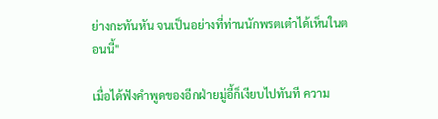ย่างกะทันหัน จนเป็นอย่างที่ท่านนักพรตเต๋าได้เห็นในตอนนี้"

เมื่อได้ฟังคำพูดของอีกฝ่ายมู่อี้ก็เงียบไปทันที ความ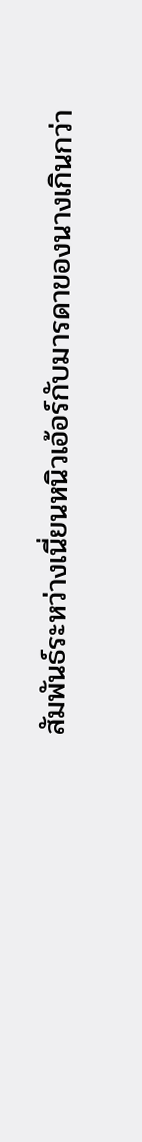สัมพันธ์ระหว่างเนี่ยนหนิวเอ้อร์กับมารดาของนางเกินกว่า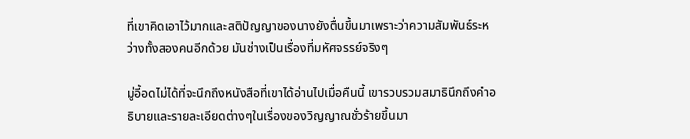ที่เขาคิดเอาไว้มากและสติปัญญาของนางยังตื่นขึ้นมาเพราะว่าความสัมพันธ์ระหว่างทั้งสองคนอีกด้วย มันช่างเป็นเรื่องที่มหัศจรรย์จริงๆ

มู่อี้อดไม่ได้ที่จะนึกถึงหนังสือที่เขาได้อ่านไปเมื่อคืนนี้ เขารวบรวมสมาธินึกถึงคำอธิบายและรายละเอียดต่างๆในเรื่องของวิญญาณชั่วร้ายขึ้นมา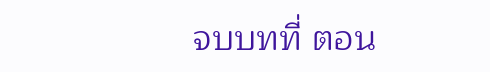จบบทที่ ตอน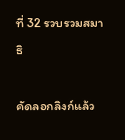ที่ 32 รวบรวมสมาธิ

คัดลอกลิงก์แล้ว